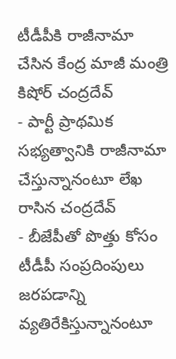టీడీపీకి రాజీనామా చేసిన కేంద్ర మాజీ మంత్రి కిషోర్ చంద్రదేవ్
- పార్టీ ప్రాథమిక సభ్యత్వానికి రాజీనామా చేస్తున్నానంటూ లేఖ రాసిన చంద్రదేవ్
- బీజేపీతో పొత్తు కోసం టీడీపీ సంప్రదింపులు జరపడాన్ని వ్యతిరేకిస్తున్నానంటూ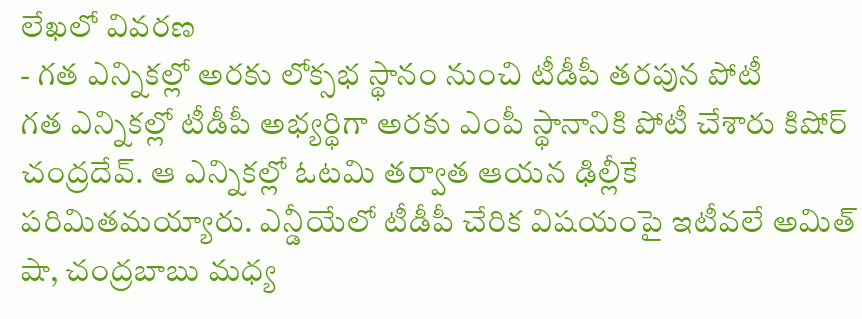లేఖలో వివరణ
- గత ఎన్నికల్లో అరకు లోక్సభ స్థానం నుంచి టీడీపీ తరపున పోటీ
గత ఎన్నికల్లో టీడీపీ అభ్యర్థిగా అరకు ఎంపీ స్థానానికి పోటీ చేశారు కిషోర్ చంద్రదేవ్. ఆ ఎన్నికల్లో ఓటమి తర్వాత ఆయన ఢిల్లీకే పరిమితమయ్యారు. ఎన్డీయేలో టీడీపీ చేరిక విషయంపై ఇటీవలే అమిత్ షా, చంద్రబాబు మధ్య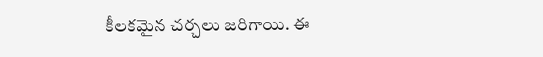కీలకమైన చర్చలు జరిగాయి. ఈ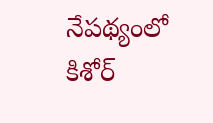నేపథ్యంలో కిశోర్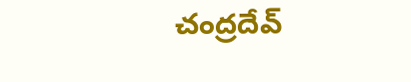చంద్రదేవ్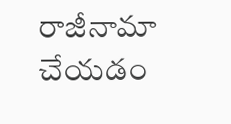రాజీనామా చేయడం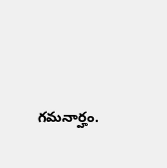గమనార్హం.